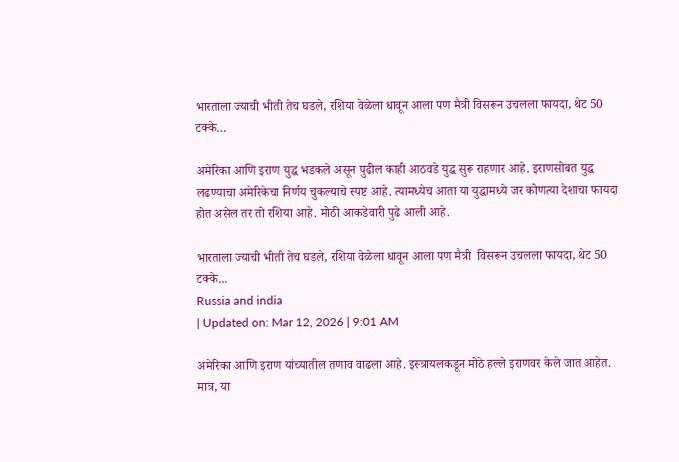भारताला ज्याची भीती तेच घडले, रशिया वेळेला धावून आला पण मैत्री विसरून उचलला फायदा, थेट 50 टक्के…

अमेरिका आणि इराण युद्ध भडकले असून पुढील काही आठवडे युद्ध सुरू राहणार आहे. इराणसोबत युद्ध लढण्याचा अमेरिकेचा निर्णय चुकल्याचे स्पष्ट आहे. त्यामध्येच आता या युद्धामध्ये जर कोणत्या देशाचा फायदा होत असेल तर तो रशिया आहे. मोठी आकडेवारी पुढे आली आहे.

भारताला ज्याची भीती तेच घडले, रशिया वेळेला धावून आला पण मैत्री  विसरून उचलला फायदा, थेट 50 टक्के...
Russia and india
| Updated on: Mar 12, 2026 | 9:01 AM

अमेरिका आणि इराण यांच्यातील तणाव वाढला आहे. इस्त्रायलकडून मोठे हल्ले इराणवर केले जात आहेत. मात्र, या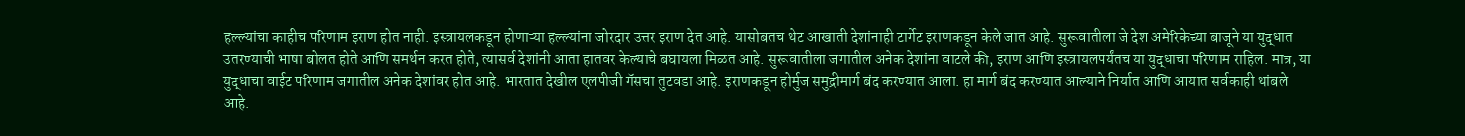हल्ल्यांचा काहीच परिणाम इराण होत नाही. इस्त्रायलकडून होणाऱ्या हल्ल्यांना जोरदार उत्तर इराण देत आहे. यासोबतच थेट आखाती देशांनाही टार्गेट इराणकडून केले जात आहे. सुरूवातीला जे देश अमेरिकेच्या बाजूने या युद्धात उतरण्याची भाषा बोलत होते आणि समर्थन करत होते, त्यासर्व देशांनी आता हातवर केल्याचे बघायला मिळत आहे. सुरूवातीला जगातील अनेक देशांना वाटले की, इराण आणि इस्त्रायलपर्यंतच या युद्धाचा परिणाम राहिल. मात्र, या युद्धाचा वाईट परिणाम जगातील अनेक देशांवर होत आहे. भारतात देखील एलपीजी गॅसचा तुटवडा आहे. इराणकडून होर्मुज समुद्रीमार्ग बंद करण्यात आला. हा मार्ग बंद करण्यात आल्याने निर्यात आणि आयात सर्वकाही थांबले आहे.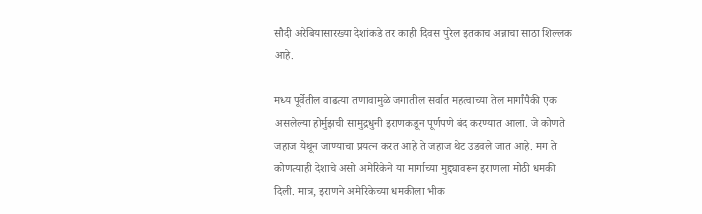सौदी अरेबियासारख्या देशांकडे तर काही दिवस पुरेल इतकाच अन्नाचा साठा शिल्लक आहे.

मध्य पूर्वेतील वाढत्या तणावामुळे जगातील सर्वात महत्वाच्या तेल मार्गांपैकी एक असलेल्या होर्मुझची सामुद्रधुनी इराणकडून पूर्णपणे बंद करण्यात आला. जे कोणते जहाज येथून जाण्याचा प्रयत्न करत आहे ते जहाज थेट उडवले जात आहे. मग ते कोणत्याही देशाचे असो अमेरिकेने या मार्गाच्या मुद्द्यावरून इराणला मोठी धमकी दिली. मात्र, इराणने अमेरिकेच्या धमकीला भीक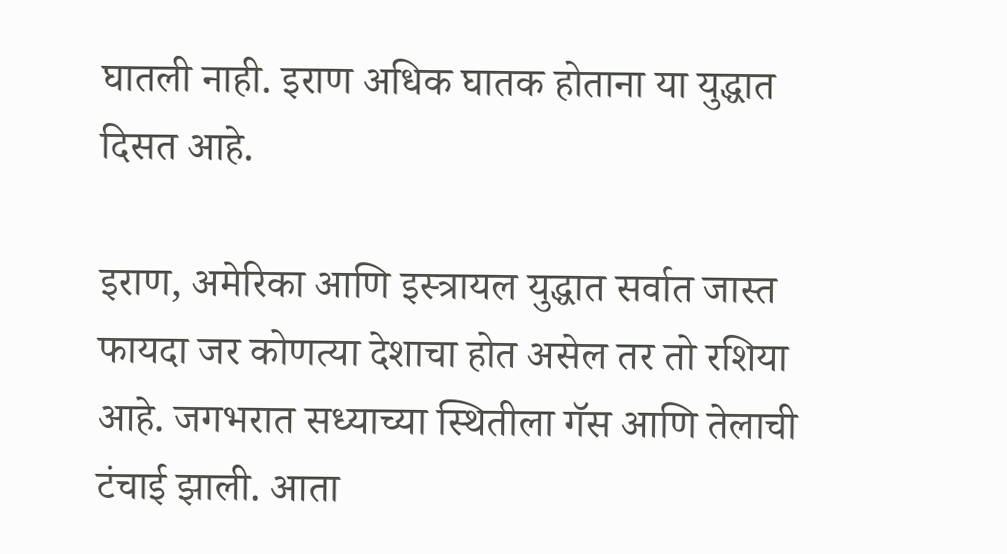घातली नाही. इराण अधिक घातक होताना या युद्धात दिसत आहे.

इराण, अमेरिका आणि इस्त्रायल युद्धात सर्वात जास्त फायदा जर कोणत्या देशाचा होत असेल तर तो रशिया आहे. जगभरात सध्याच्या स्थितीला गॅस आणि तेलाची टंचाई झाली. आता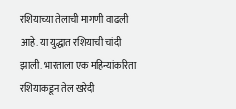रशियाच्या तेलाची मागणी वाढली आहे. या युद्धात रशियाची चांदी झाली. भारताला एक महिन्यांकरिता रशियाकडून तेल खरेदी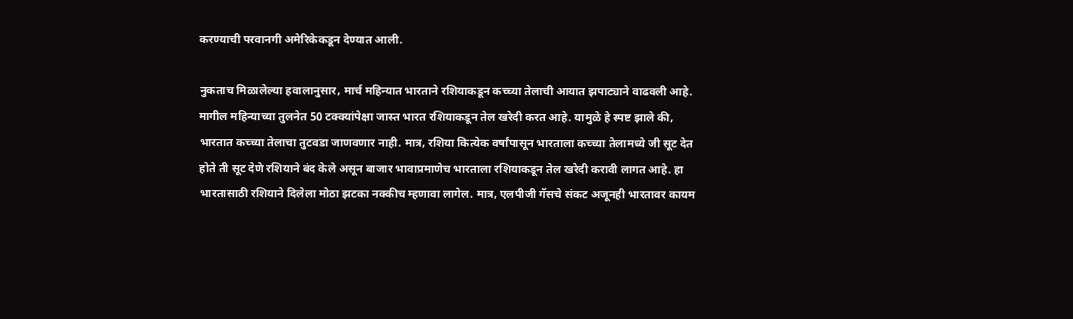करण्याची परवानगी अमेरिकेकडून देण्यात आली.

नुकताच मिळालेल्या हवालानुसार, मार्च महिन्यात भारताने रशियाकडून कच्च्या तेलाची आयात झपाट्याने वाढवली आहे. मागील महिन्याच्या तुलनेत 50 टक्क्यांपेक्षा जास्त भारत रशियाकडून तेल खरेदी करत आहे. यामुळे हे स्पष्ट झाले की, भारतात कच्च्या तेलाचा तुटवडा जाणवणार नाही. मात्र, रशिया कित्येक वर्षांपासून भारताला कच्च्या तेलामध्ये जी सूट देत होते ती सूट देणे रशियाने बंद केले असून बाजार भावाप्रमाणेच भारताला रशियाकडून तेल खरेदी करावी लागत आहे. हा भारतासाठी रशियाने दिलेला मोठा झटका नक्कीच म्हणावा लागेल. मात्र, एलपीजी गॅसचे संकट अजूनही भारतावर कायम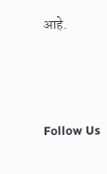आहे.



Follow Us